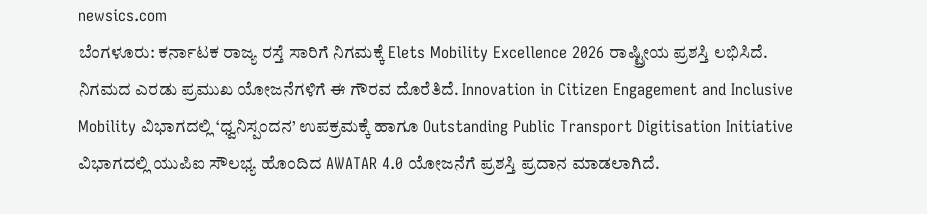newsics.com
ಬೆಂಗಳೂರು: ಕರ್ನಾಟಕ ರಾಜ್ಯ ರಸ್ತೆ ಸಾರಿಗೆ ನಿಗಮಕ್ಕೆ Elets Mobility Excellence 2026 ರಾಷ್ಟ್ರೀಯ ಪ್ರಶಸ್ತಿ ಲಭಿಸಿದೆ.
ನಿಗಮದ ಎರಡು ಪ್ರಮುಖ ಯೋಜನೆಗಳಿಗೆ ಈ ಗೌರವ ದೊರೆತಿದೆ. Innovation in Citizen Engagement and Inclusive Mobility ವಿಭಾಗದಲ್ಲಿ ‘ಧ್ವನಿಸ್ಪಂದನ’ ಉಪಕ್ರಮಕ್ಕೆ ಹಾಗೂ Outstanding Public Transport Digitisation Initiative ವಿಭಾಗದಲ್ಲಿ ಯುಪಿಐ ಸೌಲಭ್ಯ ಹೊಂದಿದ AWATAR 4.0 ಯೋಜನೆಗೆ ಪ್ರಶಸ್ತಿ ಪ್ರದಾನ ಮಾಡಲಾಗಿದೆ.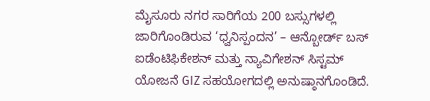ಮೈಸೂರು ನಗರ ಸಾರಿಗೆಯ 200 ಬಸ್ಸುಗಳಲ್ಲಿ ಜಾರಿಗೊಂಡಿರುವ ‘ಧ್ವನಿಸ್ಪಂದನ’ – ಆನ್ಬೋರ್ಡ್ ಬಸ್ ಐಡೆಂಟಿಫಿಕೇಶನ್ ಮತ್ತು ನ್ಯಾವಿಗೇಶನ್ ಸಿಸ್ಟಮ್ ಯೋಜನೆ GIZ ಸಹಯೋಗದಲ್ಲಿ ಅನುಷ್ಠಾನಗೊಂಡಿದೆ.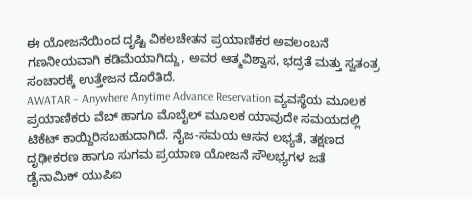ಈ ಯೋಜನೆಯಿಂದ ದೃಷ್ಟಿ ವಿಕಲಚೇತನ ಪ್ರಯಾಣಿಕರ ಅವಲಂಬನೆ ಗಣನೀಯವಾಗಿ ಕಡಿಮೆಯಾಗಿದ್ದು, ಅವರ ಆತ್ಮವಿಶ್ವಾಸ, ಭದ್ರತೆ ಮತ್ತು ಸ್ವತಂತ್ರ ಸಂಚಾರಕ್ಕೆ ಉತ್ತೇಜನ ದೊರೆತಿದೆ.
AWATAR – Anywhere Anytime Advance Reservation ವ್ಯವಸ್ಥೆಯ ಮೂಲಕ ಪ್ರಯಾಣಿಕರು ವೆಬ್ ಹಾಗೂ ಮೊಬೈಲ್ ಮೂಲಕ ಯಾವುದೇ ಸಮಯದಲ್ಲಿ ಟಿಕೆಟ್ ಕಾಯ್ದಿರಿಸಬಹುದಾಗಿದೆ. ನೈಜ-ಸಮಯ ಆಸನ ಲಭ್ಯತೆ, ತಕ್ಷಣದ ದೃಢೀಕರಣ ಹಾಗೂ ಸುಗಮ ಪ್ರಯಾಣ ಯೋಜನೆ ಸೌಲಭ್ಯಗಳ ಜತೆ ಡೈನಾಮಿಕ್ ಯುಪಿಐ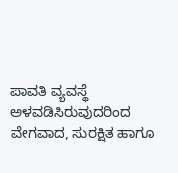ಪಾವತಿ ವ್ಯವಸ್ಥೆ ಅಳವಡಿಸಿರುವುದರಿಂದ ವೇಗವಾದ, ಸುರಕ್ಷಿತ ಹಾಗೂ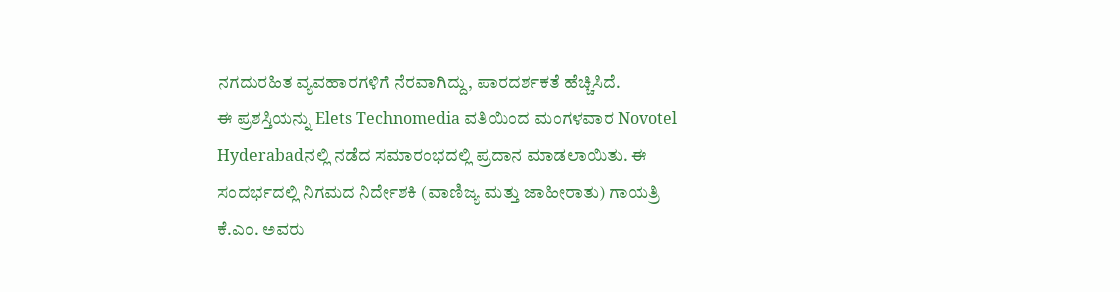ನಗದುರಹಿತ ವ್ಯವಹಾರಗಳಿಗೆ ನೆರವಾಗಿದ್ದು, ಪಾರದರ್ಶಕತೆ ಹೆಚ್ಚಿಸಿದೆ.
ಈ ಪ್ರಶಸ್ತಿಯನ್ನು Elets Technomedia ವತಿಯಿಂದ ಮಂಗಳವಾರ Novotel Hyderabadನಲ್ಲಿ ನಡೆದ ಸಮಾರಂಭದಲ್ಲಿ ಪ್ರದಾನ ಮಾಡಲಾಯಿತು. ಈ ಸಂದರ್ಭದಲ್ಲಿ ನಿಗಮದ ನಿರ್ದೇಶಕಿ (ವಾಣಿಜ್ಯ ಮತ್ತು ಜಾಹೀರಾತು) ಗಾಯತ್ರಿ ಕೆ.ಎಂ. ಅವರು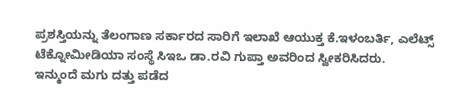ಪ್ರಶಸ್ತಿಯನ್ನು ತೆಲಂಗಾಣ ಸರ್ಕಾರದ ಸಾರಿಗೆ ಇಲಾಖೆ ಆಯುಕ್ತ ಕೆ.ಇಳಂಬರ್ತಿ, ಎಲೆಟ್ಸ್ ಟೆಕ್ನೋಮೀಡಿಯಾ ಸಂಸ್ಥೆ ಸಿಇಒ ಡಾ.ರವಿ ಗುಪ್ತಾ ಅವರಿಂದ ಸ್ವೀಕರಿಸಿದರು.
ಇನ್ಮುಂದೆ ಮಗು ದತ್ತು ಪಡೆದ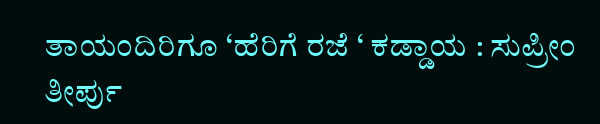ತಾಯಂದಿರಿಗೂ ‘ಹೆರಿಗೆ ರಜೆ ‘ ಕಡ್ಡಾಯ : ಸುಪ್ರೀಂ ತೀರ್ಪು